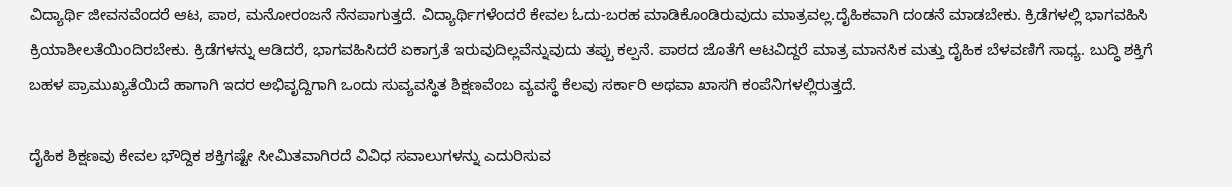ವಿದ್ಯಾರ್ಥಿ ಜೀವನವೆಂದರೆ ಆಟ, ಪಾಠ, ಮನೋರಂಜನೆ ನೆನಪಾಗುತ್ತದೆ. ವಿದ್ಯಾರ್ಥಿಗಳೆಂದರೆ ಕೇವಲ ಓದು-ಬರಹ ಮಾಡಿಕೊಂಡಿರುವುದು ಮಾತ್ರವಲ್ಲ.ದೈಹಿಕವಾಗಿ ದಂಡನೆ ಮಾಡಬೇಕು. ಕ್ರಿಡೆಗಳಲ್ಲಿ ಭಾಗವಹಿಸಿ ಕ್ರಿಯಾಶೀಲತೆಯಿಂದಿರಬೇಕು. ಕ್ರಿಡೆಗಳನ್ನು ಆಡಿದರೆ, ಭಾಗವಹಿಸಿದರೆ ಏಕಾಗ್ರತೆ ಇರುವುದಿಲ್ಲವೆನ್ನುವುದು ತಪ್ಪು ಕಲ್ಪನೆ. ಪಾಠದ ಜೊತೆಗೆ ಆಟವಿದ್ದರೆ ಮಾತ್ರ ಮಾನಸಿಕ ಮತ್ತು ದೈಹಿಕ ಬೆಳವಣಿಗೆ ಸಾಧ್ಯ. ಬುದ್ಧಿ ಶಕ್ತಿಗೆ ಬಹಳ ಪ್ರಾಮುಖ್ಯತೆಯಿದೆ ಹಾಗಾಗಿ ಇದರ ಅಭಿವೃದ್ದಿಗಾಗಿ ಒಂದು ಸುವ್ಯವಸ್ಥಿತ ಶಿಕ್ಷಣವೆಂಬ ವ್ಯವಸ್ಥೆ ಕೆಲವು ಸರ್ಕಾರಿ ಅಥವಾ ಖಾಸಗಿ ಕಂಪೆನಿಗಳಲ್ಲಿರುತ್ತದೆ.

ದೈಹಿಕ ಶಿಕ್ಷಣವು ಕೇವಲ ಭೌದ್ದಿಕ ಶಕ್ತಿಗಷ್ಟೇ ಸೀಮಿತವಾಗಿರದೆ ವಿವಿಧ ಸವಾಲುಗಳನ್ನು ಎದುರಿಸುವ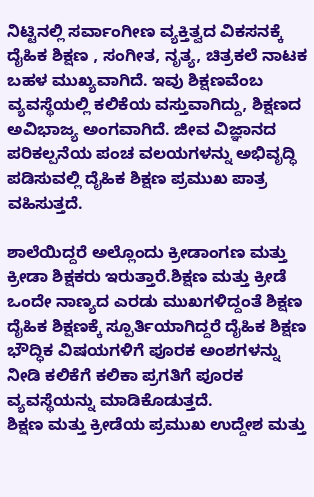ನಿಟ್ಟಿನಲ್ಲಿ ಸರ್ವಾಂಗೀಣ ವ್ಯಕ್ತಿತ್ವದ ವಿಕಸನಕ್ಕೆ ದೈಹಿಕ ಶಿಕ್ಷಣ , ಸಂಗೀತ, ನೃತ್ಯ, ಚಿತ್ರಕಲೆ ನಾಟಕ ಬಹಳ ಮುಖ್ಯವಾಗಿದೆ. ಇವು ಶಿಕ್ಷಣವೆಂಬ ವ್ಯವಸ್ಥೆಯಲ್ಲಿ ಕಲಿಕೆಯ ವಸ್ತುವಾಗಿದ್ದು, ಶಿಕ್ಷಣದ ಅವಿಭಾಜ್ಯ ಅಂಗವಾಗಿದೆ. ಜೀವ ವಿಜ್ಞಾನದ ಪರಿಕಲ್ಪನೆಯ ಪಂಚ ವಲಯಗಳನ್ನು ಅಭಿವೃದ್ಧಿ ಪಡಿಸುವಲ್ಲಿ ದೈಹಿಕ ಶಿಕ್ಷಣ ಪ್ರಮುಖ ಪಾತ್ರ ವಹಿಸುತ್ತದೆ.

ಶಾಲೆಯಿದ್ದರೆ ಅಲ್ಲೊಂದು ಕ್ರೀಡಾಂಗಣ ಮತ್ತು ಕ್ರೀಡಾ ಶಿಕ್ಷಕರು ಇರುತ್ತಾರೆ.ಶಿಕ್ಷಣ ಮತ್ತು ಕ್ರೀಡೆ ಒಂದೇ ನಾಣ್ಯದ ಎರಡು ಮುಖಗಳಿದ್ದಂತೆ ಶಿಕ್ಷಣ ದೈಹಿಕ ಶಿಕ್ಷಣಕ್ಕೆ ಸ್ಪೂರ್ತಿಯಾಗಿದ್ದರೆ ದೈಹಿಕ ಶಿಕ್ಷಣ ಭೌದ್ಧಿಕ ವಿಷಯಗಳಿಗೆ ಪೂರಕ ಅಂಶಗಳನ್ನು ನೀಡಿ ಕಲಿಕೆಗೆ ಕಲಿಕಾ ಪ್ರಗತಿಗೆ ಪೂರಕ ವ್ಯವಸ್ಥೆಯನ್ನು ಮಾಡಿಕೊಡುತ್ತದೆ.
ಶಿಕ್ಷಣ ಮತ್ತು ಕ್ರೀಡೆಯ ಪ್ರಮುಖ ಉದ್ದೇಶ ಮತ್ತು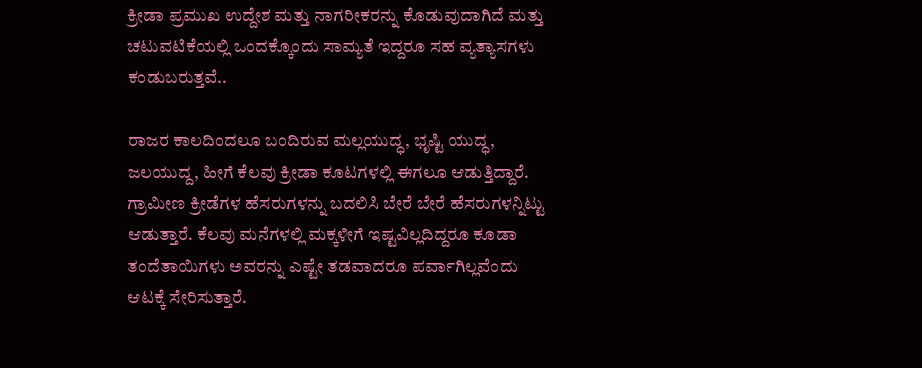ಕ್ರೀಡಾ ಪ್ರಮುಖ ಉದ್ದೇಶ ಮತ್ತು ನಾಗರೀಕರನ್ನು ಕೊಡುವುದಾಗಿದೆ ಮತ್ತು ಚಟುವಟಿಕೆಯಲ್ಲಿ ಒಂದಕ್ಕೊಂದು ಸಾಮ್ಯತೆ ಇದ್ದರೂ ಸಹ ವ್ಯತ್ಯಾಸಗಳು ಕಂಡುಬರುತ್ತವೆ..

ರಾಜರ ಕಾಲದಿಂದಲೂ ಬಂದಿರುವ ಮಲ್ಲಯುದ್ಧ, ಭೃಷ್ಟಿ ಯುದ್ಧ, ಜಲಯುದ್ದ, ಹೀಗೆ ಕೆಲವು ಕ್ರೀಡಾ ಕೂಟಗಳಲ್ಲಿ ಈಗಲೂ ಆಡುತ್ತಿದ್ದಾರೆ. ಗ್ರಾಮೀಣ ಕ್ರೀಡೆಗಳ ಹೆಸರುಗಳನ್ನು ಬದಲಿಸಿ ಬೇರೆ ಬೇರೆ ಹೆಸರುಗಳನ್ನಿಟ್ಟು ಆಡುತ್ತಾರೆ. ಕೆಲವು ಮನೆಗಳಲ್ಲಿ ಮಕ್ಕಳೀಗೆ ಇಷ್ಟವಿಲ್ಲದಿದ್ದರೂ ಕೂಡಾ ತಂದೆತಾಯಿಗಳು ಅವರನ್ನು ಎಷ್ಟೇ ತಡವಾದರೂ ಪರ್ವಾಗಿಲ್ಲವೆಂದು ಆಟಕ್ಕೆ ಸೇರಿಸುತ್ತಾರೆ.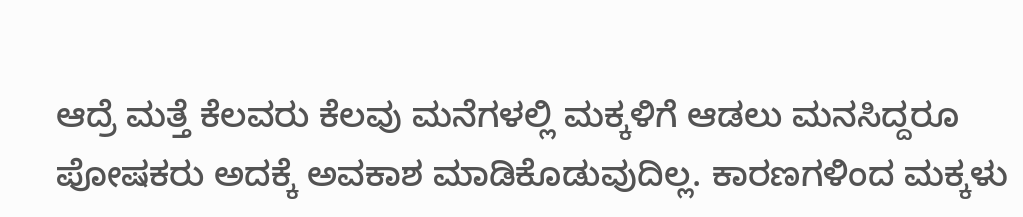ಆದ್ರೆ ಮತ್ತೆ ಕೆಲವರು ಕೆಲವು ಮನೆಗಳಲ್ಲಿ ಮಕ್ಕಳಿಗೆ ಆಡಲು ಮನಸಿದ್ದರೂ ಪೋಷಕರು ಅದಕ್ಕೆ ಅವಕಾಶ ಮಾಡಿಕೊಡುವುದಿಲ್ಲ. ಕಾರಣಗಳಿಂದ ಮಕ್ಕಳು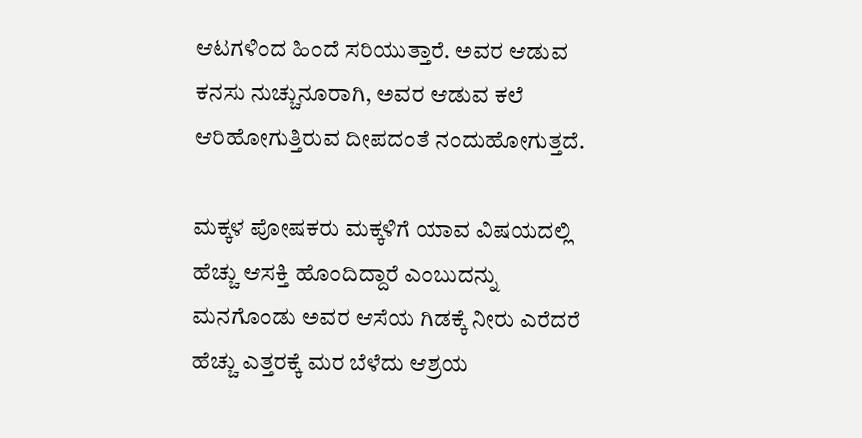ಆಟಗಳಿಂದ ಹಿಂದೆ ಸರಿಯುತ್ತಾರೆ. ಅವರ ಆಡುವ ಕನಸು ನುಚ್ಚುನೂರಾಗಿ, ಅವರ ಆಡುವ ಕಲೆ ಆರಿಹೋಗುತ್ತಿರುವ ದೀಪದಂತೆ ನಂದುಹೋಗುತ್ತದೆ.

ಮಕ್ಕಳ ಪೋಷಕರು ಮಕ್ಕಳಿಗೆ ಯಾವ ವಿಷಯದಲ್ಲಿ ಹೆಚ್ಚು ಆಸಕ್ತಿ ಹೊಂದಿದ್ದಾರೆ ಎಂಬುದನ್ನು ಮನಗೊಂಡು ಅವರ ಆಸೆಯ ಗಿಡಕ್ಕೆ ನೀರು ಎರೆದರೆ ಹೆಚ್ಚು ಎತ್ತರಕ್ಕೆ ಮರ ಬೆಳೆದು ಆಶ್ರಯ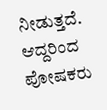ನೀಡುತ್ತದೆ. ಆದ್ದರಿಂದ ಪೋಷಕರು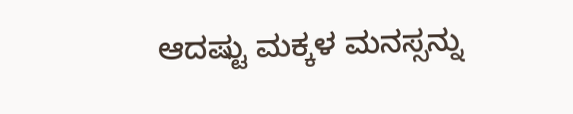ಆದಷ್ಟು ಮಕ್ಕಳ ಮನಸ್ಸನ್ನು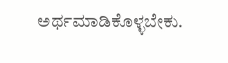ಅರ್ಥಮಾಡಿಕೊಳ್ಳಬೇಕು.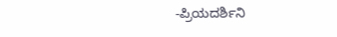-ಪ್ರಿಯದರ್ಶಿನಿ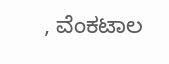, ವೆಂಕಟಾಲ